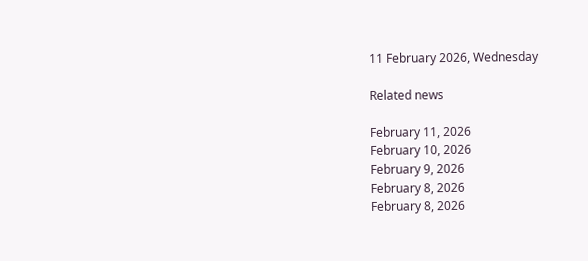11 February 2026, Wednesday

Related news

February 11, 2026
February 10, 2026
February 9, 2026
February 8, 2026
February 8, 2026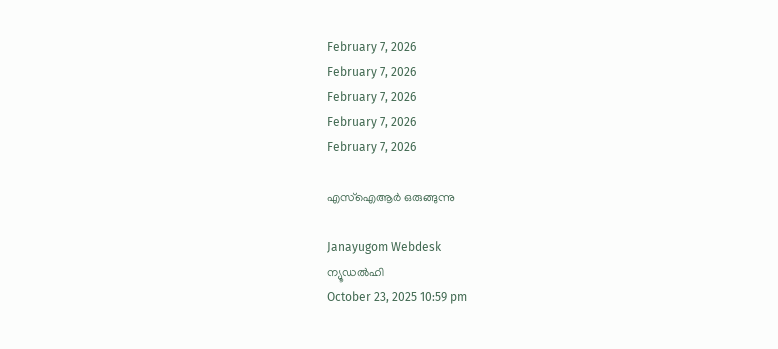February 7, 2026
February 7, 2026
February 7, 2026
February 7, 2026
February 7, 2026

എസ്ഐആര്‍ ഒരുങ്ങുന്നു

Janayugom Webdesk
ന്യൂഡല്‍ഹി
October 23, 2025 10:59 pm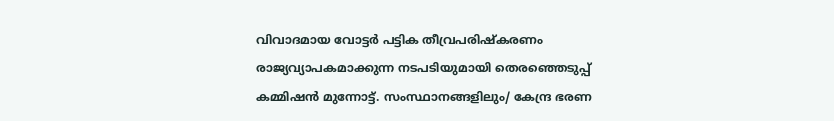വിവാദമായ വോട്ടര്‍ പട്ടിക തീവ്രപരിഷ്‌കരണം രാജ്യവ്യാപകമാക്കുന്ന നടപടിയുമായി തെരഞ്ഞെടുപ്പ് കമ്മിഷന്‍ മുന്നോട്ട്. സംസ്ഥാനങ്ങളിലും/ കേന്ദ്ര ഭരണ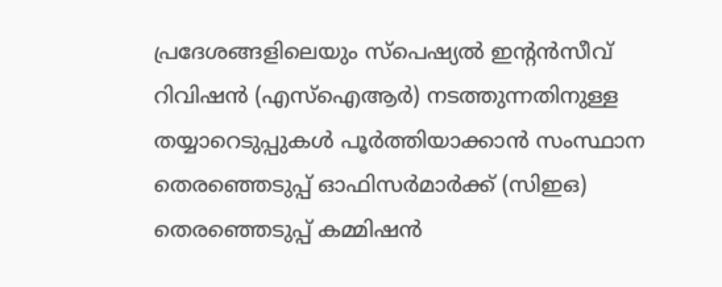പ്രദേശങ്ങളിലെയും സ്പെഷ്യല്‍ ഇന്റന്‍സീവ് റിവിഷന്‍ (എസ്ഐആര്‍) നടത്തുന്നതിനുള്ള തയ്യാറെടുപ്പുകള്‍ പൂര്‍ത്തിയാക്കാന്‍ സംസ്ഥാന തെരഞ്ഞെടുപ്പ് ഓഫിസര്‍മാര്‍ക്ക് (സിഇഒ) തെരഞ്ഞെടുപ്പ് കമ്മിഷന്‍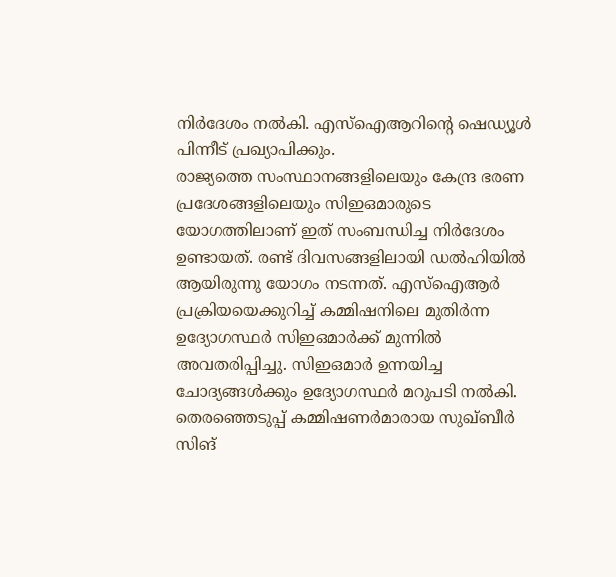നിര്‍ദേശം നല്‍കി. എസ്‌ഐആറിന്റെ ഷെഡ്യൂള്‍ പിന്നീട് പ്രഖ്യാപിക്കും.
രാജ്യത്തെ സംസ്ഥാനങ്ങളിലെയും കേന്ദ്ര ഭരണ പ്രദേശങ്ങളിലെയും സിഇഒമാരുടെ യോഗത്തിലാണ് ഇത് സംബന്ധിച്ച നിര്‍ദേശം ഉണ്ടായത്. രണ്ട് ദിവസങ്ങളിലായി ഡല്‍ഹിയില്‍ ആയിരുന്നു യോഗം നടന്നത്. എസ്ഐആര്‍ പ്രക്രിയയെക്കുറിച്ച് കമ്മിഷനിലെ മുതിര്‍ന്ന ഉദ്യോഗസ്ഥര്‍ സിഇഒമാര്‍ക്ക് മുന്നില്‍ അവതരിപ്പിച്ചു. സിഇഒമാര്‍ ഉന്നയിച്ച ചോദ്യങ്ങള്‍ക്കും ഉദ്യോഗസ്ഥര്‍ മറുപടി നല്‍കി.
തെരഞ്ഞെടുപ്പ് കമ്മിഷണർമാരായ സുഖ്ബീർ സിങ്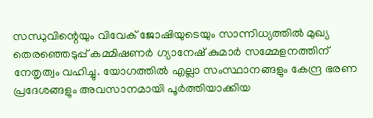സന്ധുവിന്റെയും വിവേക് ജോഷിയുടെയും സാന്നിധ്യത്തിൽ മുഖ്യ തെരഞ്ഞെടുപ്പ് കമ്മിഷണർ ഗ്യാനേഷ് കുമാര്‍ സമ്മേളനത്തിന് നേതൃത്വം വഹിച്ചു. യോഗത്തില്‍ എല്ലാ സംസ്ഥാനങ്ങളും കേന്ദ്ര ഭരണ പ്രദേശങ്ങളും അവസാനമായി പൂര്‍ത്തിയാക്കിയ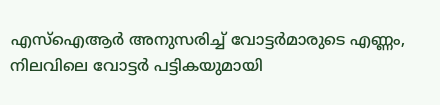എസ്ഐആര്‍ അനുസരിച്ച് വോട്ടര്‍മാരുടെ എണ്ണം, നിലവിലെ വോട്ടര്‍ പട്ടികയുമായി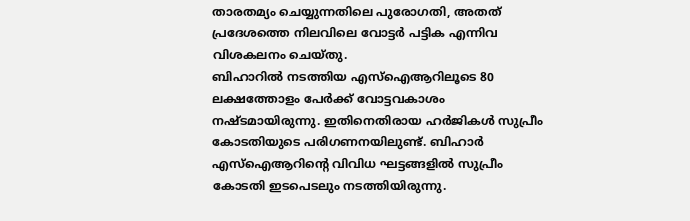താരതമ്യം ചെയ്യുന്നതിലെ പുരോഗതി, അതത് പ്രദേശത്തെ നിലവിലെ വോട്ടര്‍ പട്ടിക എന്നിവ വിശകലനം ചെയ്തു.
ബിഹാറില്‍ നടത്തിയ എസ്ഐആറിലൂടെ 80 ലക്ഷത്തോളം പേര്‍ക്ക് വോട്ടവകാശം നഷ്ടമായിരുന്നു. ഇതിനെതിരായ ഹര്‍ജികള്‍ സുപ്രീം കോടതിയുടെ പരിഗണനയിലുണ്ട്. ബിഹാര്‍ എസ്ഐആറിന്റെ വിവിധ ഘട്ടങ്ങളില്‍ സുപ്രീം കോടതി ഇടപെടലും നടത്തിയിരുന്നു.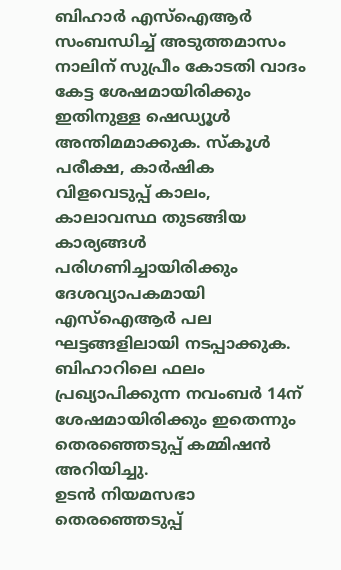ബിഹാര്‍ എസ്ഐആര്‍ സംബന്ധിച്ച് അടുത്തമാസം നാലിന് സുപ്രീം കോടതി വാദം കേട്ട ശേഷമായിരിക്കും ഇതിനുള്ള ഷെഡ്യൂള്‍ അന്തിമമാക്കുക. സ്കൂള്‍ പരീക്ഷ, കാര്‍ഷിക വിളവെടുപ്പ് കാലം, കാലാവസ്ഥ തുടങ്ങിയ കാര്യങ്ങള്‍ പരിഗണിച്ചായിരിക്കും ദേശവ്യാപകമായി എസ്ഐആര്‍ പല ഘട്ടങ്ങളിലായി നടപ്പാക്കുക.
ബിഹാറിലെ ഫലം പ്രഖ്യാപിക്കുന്ന നവംബര്‍ 14ന് ശേഷമായിരിക്കും ഇതെന്നും തെരഞ്ഞെടുപ്പ് കമ്മിഷന്‍ അറിയിച്ചു.
ഉടൻ നിയമസഭാ തെരഞ്ഞെടുപ്പ്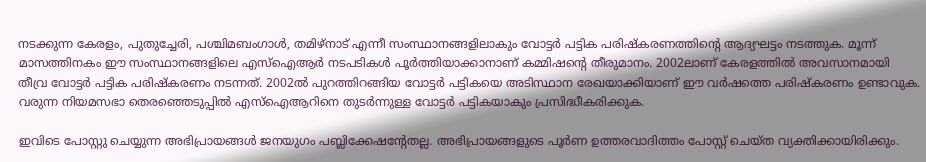നടക്കുന്ന കേരളം, പുതുച്ചേരി, പശ്ചിമബംഗാൾ, തമിഴ്‌നാട് എന്നീ സംസ്ഥാനങ്ങളിലാകും വോട്ടർ പട്ടിക പരിഷ്‌കരണത്തിന്റെ ആദ്യഘട്ടം നടത്തുക. മൂന്ന് മാസത്തിനകം ഈ സംസ്ഥാനങ്ങളിലെ എസ്‌ഐആർ നടപടികൾ പൂർത്തിയാക്കാനാണ് കമ്മിഷന്റെ തീരുമാനം. 2002ലാണ് കേരളത്തിൽ അവസാനമായി തീവ്ര വോട്ടർ പട്ടിക പരിഷ്‌കരണം നടന്നത്. 2002ൽ പുറത്തിറങ്ങിയ വോട്ടർ പട്ടികയെ അടിസ്ഥാന രേഖയാക്കിയാണ് ഈ വർഷത്തെ പരിഷ്‌കരണം ഉണ്ടാവുക. വരുന്ന നിയമസഭാ തെരഞ്ഞെടുപ്പിൽ എസ്‌ഐആറിനെ തുടർന്നുള്ള വോട്ടർ പട്ടികയാകും പ്രസിദ്ധീകരിക്കുക.

ഇവിടെ പോസ്റ്റു ചെയ്യുന്ന അഭിപ്രായങ്ങള്‍ ജനയുഗം പബ്ലിക്കേഷന്റേതല്ല. അഭിപ്രായങ്ങളുടെ പൂര്‍ണ ഉത്തരവാദിത്തം പോസ്റ്റ് ചെയ്ത വ്യക്തിക്കായിരിക്കും.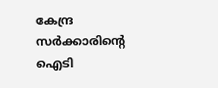കേന്ദ്ര സര്‍ക്കാരിന്റെ ഐടി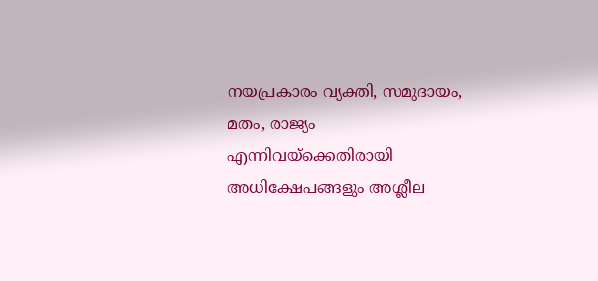നയപ്രകാരം വ്യക്തി, സമുദായം, മതം, രാജ്യം എന്നിവയ്‌ക്കെതിരായി അധിക്ഷേപങ്ങളും അശ്ലീല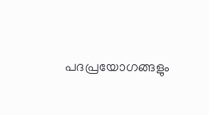പദപ്രയോഗങ്ങളും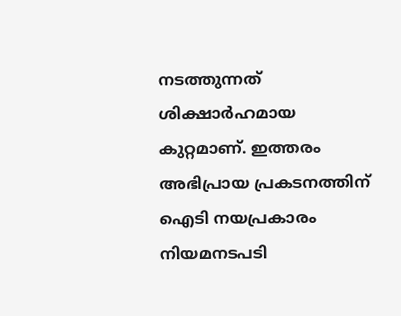നടത്തുന്നത് ശിക്ഷാര്‍ഹമായ കുറ്റമാണ്. ഇത്തരം അഭിപ്രായ പ്രകടനത്തിന് ഐടി നയപ്രകാരം നിയമനടപടി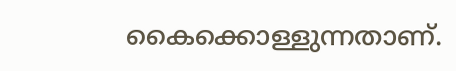കൈക്കൊള്ളുന്നതാണ്.